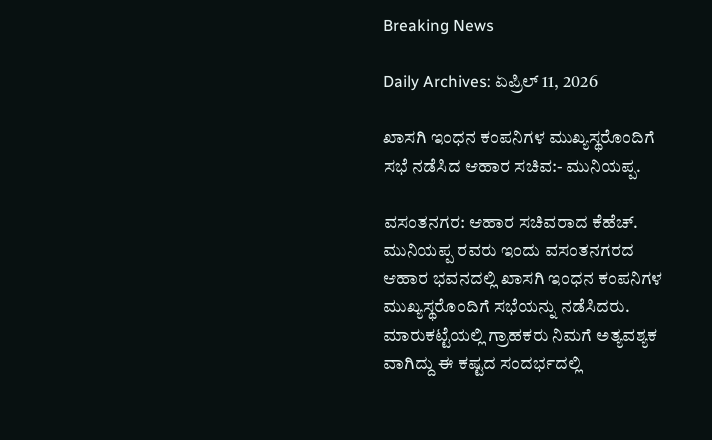Breaking News

Daily Archives: ಏಪ್ರಿಲ್ 11, 2026

ಖಾಸಗಿ ಇಂಧನ‌ ಕಂಪನಿಗಳ‌ ಮುಖ್ಯಸ್ಥರೊಂದಿಗೆ ಸಭೆ ನಡೆಸಿದ ಆಹಾರ ಸಚಿವ:- ಮುನಿಯಪ್ಪ.

ವಸಂತನಗರ: ಆಹಾರ ಸಚಿವರಾದ ಕೆಹೆಚ್. ಮುನಿಯಪ್ಪ‌ ರವರು ಇಂದು ವಸಂತನಗರದ ಆಹಾರ ಭವನದಲ್ಲಿ ಖಾಸಗಿ ಇಂಧನ ಕಂಪನಿಗಳ ಮುಖ್ಯಸ್ಥರೊಂದಿಗೆ ಸಭೆಯನ್ನು ನಡೆಸಿದರು. ಮಾರುಕಟ್ಟೆಯಲ್ಲಿ ಗ್ರಾಹಕರು ನಿಮಗೆ ಅತ್ಯವಶ್ಯಕ ವಾಗಿದ್ದು ಈ ಕಷ್ಟದ ಸಂದರ್ಭದಲ್ಲಿ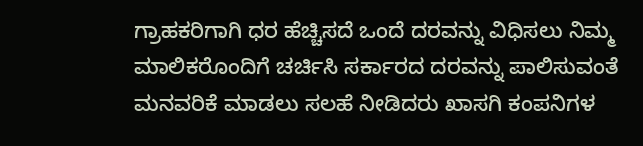ಗ್ರಾಹಕರಿಗಾಗಿ ಧರ ಹೆಚ್ಚಿಸದೆ ಒಂದೆ ದರವನ್ನು ವಿಧಿಸಲು ನಿಮ್ಮ ಮಾಲಿಕರೊಂದಿಗೆ ಚರ್ಚಿಸಿ ಸರ್ಕಾರದ ದರವನ್ನು ಪಾಲಿಸುವಂತೆ ಮನವರಿಕೆ ಮಾಡಲು ಸಲಹೆ ನೀಡಿದರು ಖಾಸಗಿ ಕಂಪನಿಗಳ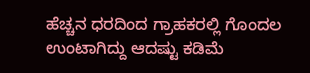ಹೆಚ್ಚನ ಧರದಿಂದ ಗ್ರಾಹಕರಲ್ಲಿ ಗೊಂದಲ ಉಂಟಾಗಿದ್ದು ಆದಷ್ಟು ಕಡಿಮೆ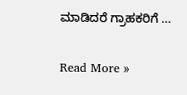ಮಾಡಿದರೆ ಗ್ರಾಹಕರಿಗೆ …

Read More »